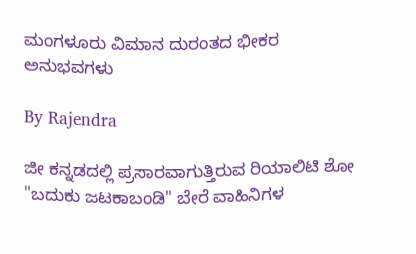ಮಂಗಳೂರು ವಿಮಾನ ದುರಂತದ ಭೀಕರ ಅನುಭವಗಳು

By Rajendra

ಜೀ ಕನ್ನಡದಲ್ಲಿ ಪ್ರಸಾರವಾಗುತ್ತಿರುವ ರಿಯಾಲಿಟಿ ಶೋ "ಬದುಕು ಜಟಕಾಬಂಡಿ" ಬೇರೆ ವಾಹಿನಿಗಳ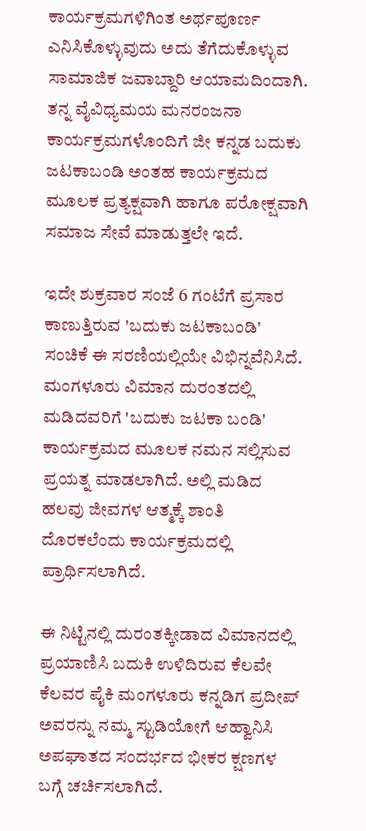ಕಾರ್ಯಕ್ರಮಗಳಿಗಿಂತ ಅರ್ಥಪೂರ್ಣ ಎನಿಸಿಕೊಳ್ಳುವುದು ಅದು ತೆಗೆದುಕೊಳ್ಳುವ ಸಾಮಾಜಿಕ ಜವಾಬ್ದಾರಿ ಆಯಾಮದಿಂದಾಗಿ. ತನ್ನ ವೈವಿಧ್ಯಮಯ ಮನರಂಜನಾ ಕಾರ್ಯಕ್ರಮಗಳೊಂದಿಗೆ ಜೀ ಕನ್ನಡ ಬದುಕು ಜಟಕಾಬಂಡಿ ಅಂತಹ ಕಾರ್ಯಕ್ರಮದ ಮೂಲಕ ಪ್ರತ್ಯಕ್ಷವಾಗಿ ಹಾಗೂ ಪರೋಕ್ಷವಾಗಿ ಸಮಾಜ ಸೇವೆ ಮಾಡುತ್ತಲೇ ಇದೆ.

ಇದೇ ಶುಕ್ರವಾರ ಸಂಜೆ 6 ಗಂಟೆಗೆ ಪ್ರಸಾರ ಕಾಣುತ್ತಿರುವ 'ಬದುಕು ಜಟಕಾಬಂಡಿ' ಸಂಚಿಕೆ ಈ ಸರಣಿಯಲ್ಲಿಯೇ ವಿಭಿನ್ನವೆನಿಸಿದೆ. ಮಂಗಳೂರು ವಿಮಾನ ದುರಂತದಲ್ಲಿ ಮಡಿದವರಿಗೆ 'ಬದುಕು ಜಟಕಾ ಬಂಡಿ' ಕಾರ್ಯಕ್ರಮದ ಮೂಲಕ ನಮನ ಸಲ್ಲಿಸುವ ಪ್ರಯತ್ನ ಮಾಡಲಾಗಿದೆ. ಅಲ್ಲಿ ಮಡಿದ ಹಲವು ಜೀವಗಳ ಆತ್ಮಕ್ಕೆ ಶಾಂತಿ ದೊರಕಲೆಂದು ಕಾರ್ಯಕ್ರಮದಲ್ಲಿ ಪ್ರಾರ್ಥಿಸಲಾಗಿದೆ.

ಈ ನಿಟ್ಟಿನಲ್ಲಿ ದುರಂತಕ್ಕೀಡಾದ ವಿಮಾನದಲ್ಲಿ ಪ್ರಯಾಣಿಸಿ ಬದುಕಿ ಉಳಿದಿರುವ ಕೆಲವೇ ಕೆಲವರ ಪೈಕಿ ಮಂಗಳೂರು ಕನ್ನಡಿಗ ಪ್ರದೀಪ್ ಅವರನ್ನು ನಮ್ಮ ಸ್ಟುಡಿಯೋಗೆ ಆಹ್ವಾನಿಸಿ ಅಪಘಾತದ ಸಂದರ್ಭದ ಭೀಕರ ಕ್ಷಣಗಳ ಬಗ್ಗೆ ಚರ್ಚಿಸಲಾಗಿದೆ.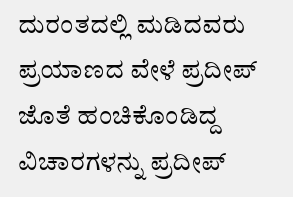ದುರಂತದಲ್ಲಿ ಮಡಿದವರು ಪ್ರಯಾಣದ ವೇಳೆ ಪ್ರದೀಪ್ ಜೊತೆ ಹಂಚಿಕೊಂಡಿದ್ದ ವಿಚಾರಗಳನ್ನು ಪ್ರದೀಪ್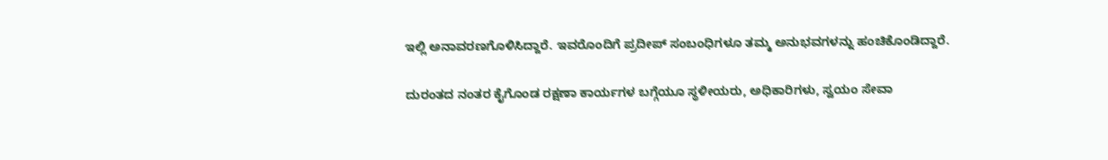ಇಲ್ಲಿ ಅನಾವರಣಗೊಳಿಸಿದ್ದಾರೆ. ಇವರೊಂದಿಗೆ ಪ್ರದೀಪ್ ಸಂಬಂಧಿಗಳೂ ತಮ್ಮ ಅನುಭವಗಳನ್ನು ಹಂಚಿಕೊಂಡಿದ್ದಾರೆ.

ದುರಂತದ ನಂತರ ಕೈಗೊಂಡ ರಕ್ಷಣಾ ಕಾರ್ಯಗಳ ಬಗ್ಗೆಯೂ ಸ್ಥಳೀಯರು, ಅಧಿಕಾರಿಗಳು, ಸ್ವಯಂ ಸೇವಾ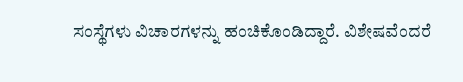ಸಂಸ್ಥೆಗಳು ವಿಚಾರಗಳನ್ನು ಹಂಚಿಕೊಂಡಿದ್ದಾರೆ. ವಿಶೇಷವೆಂದರೆ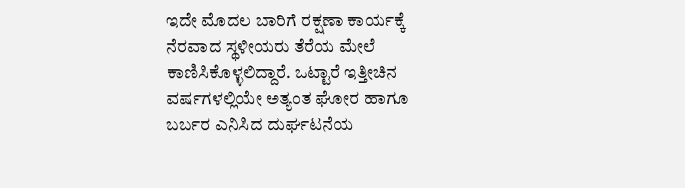ಇದೇ ಮೊದಲ ಬಾರಿಗೆ ರಕ್ಷಣಾ ಕಾರ್ಯಕ್ಕೆ ನೆರವಾದ ಸ್ಥಳೀಯರು ತೆರೆಯ ಮೇಲೆ ಕಾಣಿಸಿಕೊಳ್ಳಲಿದ್ದಾರೆ. ಒಟ್ಟಾರೆ ಇತ್ತೀಚಿನ ವರ್ಷಗಳಲ್ಲಿಯೇ ಅತ್ಯಂತ ಘೋರ ಹಾಗೂ ಬರ್ಬರ ಎನಿಸಿದ ದುರ್ಘಟನೆಯ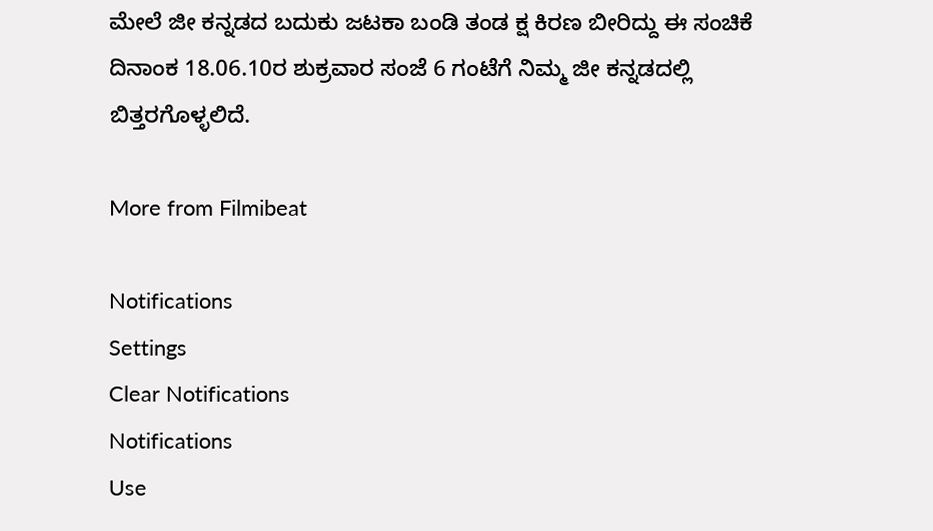ಮೇಲೆ ಜೀ ಕನ್ನಡದ ಬದುಕು ಜಟಕಾ ಬಂಡಿ ತಂಡ ಕ್ಷ ಕಿರಣ ಬೀರಿದ್ದು ಈ ಸಂಚಿಕೆ ದಿನಾಂಕ 18.06.10ರ ಶುಕ್ರವಾರ ಸಂಜೆ 6 ಗಂಟೆಗೆ ನಿಮ್ಮ ಜೀ ಕನ್ನಡದಲ್ಲಿ ಬಿತ್ತರಗೊಳ್ಳಲಿದೆ.

More from Filmibeat

Notifications
Settings
Clear Notifications
Notifications
Use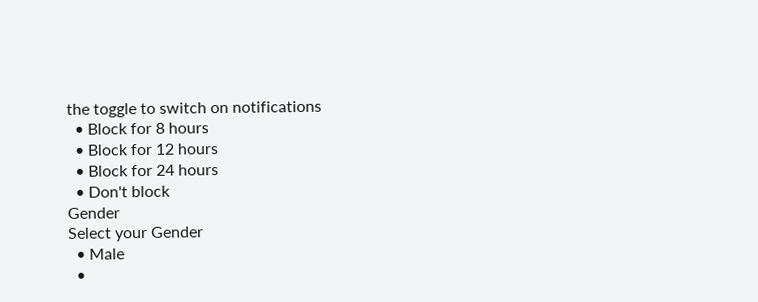the toggle to switch on notifications
  • Block for 8 hours
  • Block for 12 hours
  • Block for 24 hours
  • Don't block
Gender
Select your Gender
  • Male
  •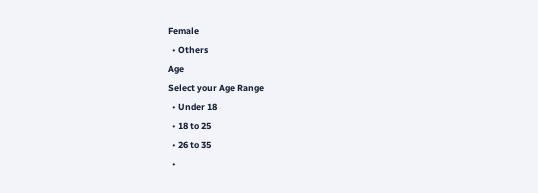Female
  • Others
Age
Select your Age Range
  • Under 18
  • 18 to 25
  • 26 to 35
  •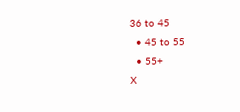36 to 45
  • 45 to 55
  • 55+
X